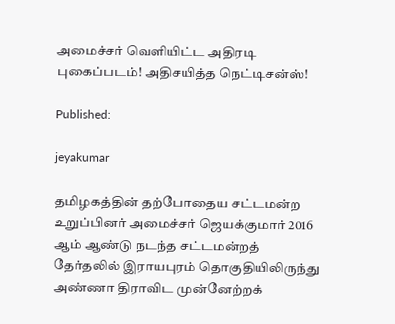அமைச்சர் வெளியிட்ட அதிரடி புகைப்படம்! அதிசயித்த நெட்டிசன்ஸ்!

Published:

jeyakumar

தமிழகத்தின் தற்போதைய சட்டமன்ற உறுப்பினர் அமைச்சர் ஜெயக்குமார் 2016 ஆம் ஆண்டு நடந்த சட்டமன்றத் தேர்தலில் இராயபுரம் தொகுதியிலிருந்து அண்ணா திராவிட முன்னேற்றக்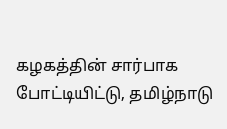கழகத்தின் சார்பாக போட்டியிட்டு, தமிழ்நாடு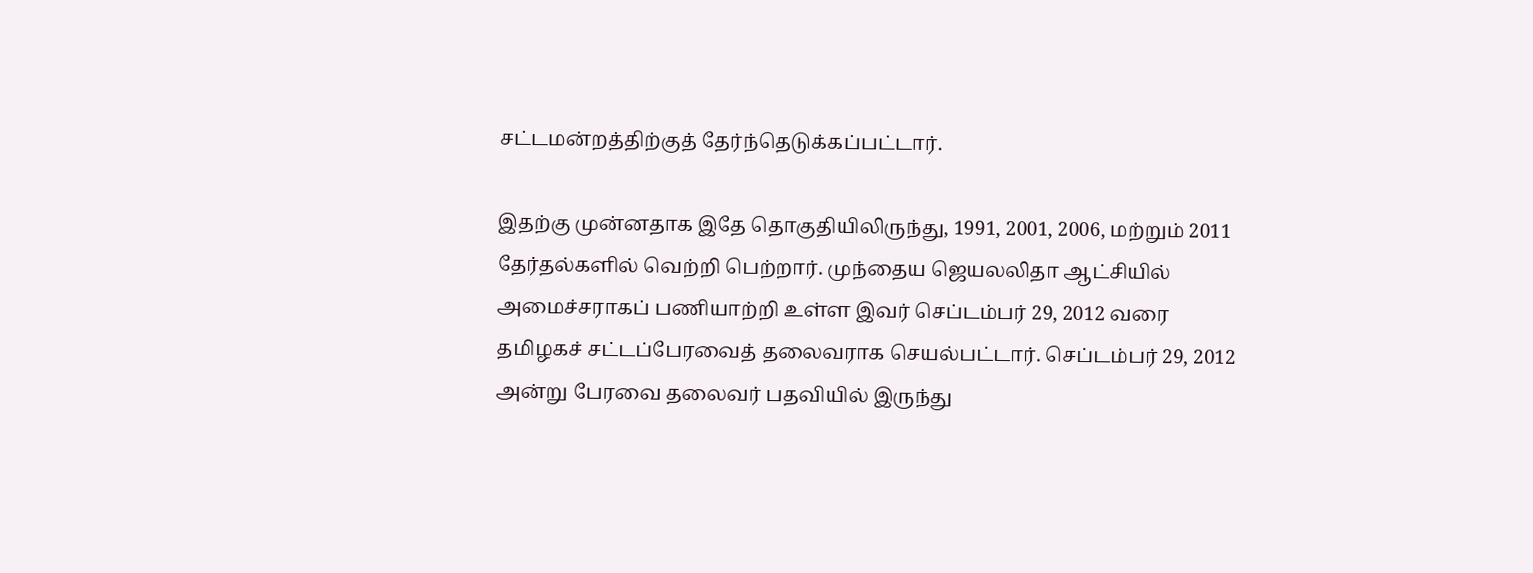சட்டமன்றத்திற்குத் தேர்ந்தெடுக்கப்பட்டார்.

இதற்கு முன்னதாக இதே தொகுதியிலிருந்து, 1991, 2001, 2006, மற்றும் 2011 தேர்தல்களில் வெற்றி பெற்றார். முந்தைய ஜெயலலிதா ஆட்சியில் அமைச்சராகப் பணியாற்றி உள்ள இவர் செப்டம்பர் 29, 2012 வரை தமிழகச் சட்டப்பேரவைத் தலைவராக செயல்பட்டார். செப்டம்பர் 29, 2012 அன்று பேரவை தலைவர் பதவியில் இருந்து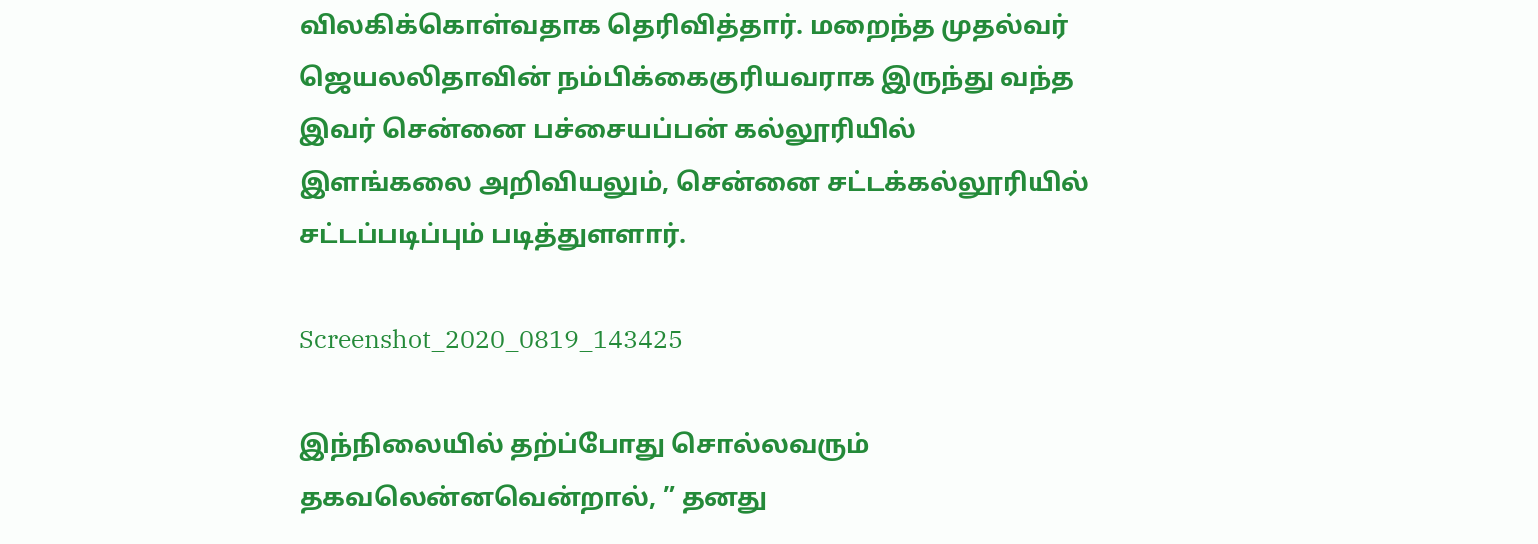விலகிக்கொள்வதாக தெரிவித்தார். மறைந்த முதல்வர் ஜெயலலிதாவின் நம்பிக்கைகுரியவராக இருந்து வந்த இவர் சென்னை பச்சையப்பன் கல்லூரியில் இளங்கலை அறிவியலும், சென்னை சட்டக்கல்லூரியில் சட்டப்படிப்பும் படித்துளளார்.

Screenshot_2020_0819_143425

இந்நிலையில் தற்ப்போது சொல்லவரும் தகவலென்னவென்றால், ” தனது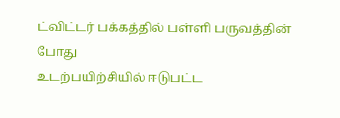ட்விட்டர் பக்கத்தில் பள்ளி பருவத்தின் போது
உடற்பயிற்சியில் ஈடுபட்ட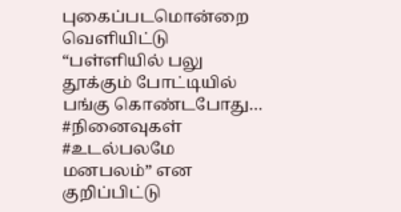புகைப்படமொன்றை வெளியிட்டு “பள்ளியில் பலு தூக்கும் போட்டியில் பங்கு கொண்டபோது… #நினைவுகள் #உடல்பலமே மனபலம்” என குறிப்பிட்டு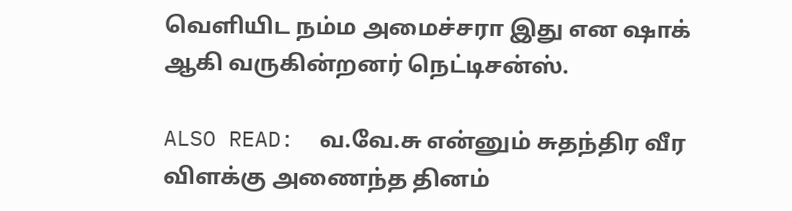வெளியிட நம்ம அமைச்சரா இது என ஷாக் ஆகி வருகின்றனர் நெட்டிசன்ஸ்.

ALSO READ:  வ.வே.சு என்னும் சுதந்திர வீர விளக்கு அணைந்த தினம்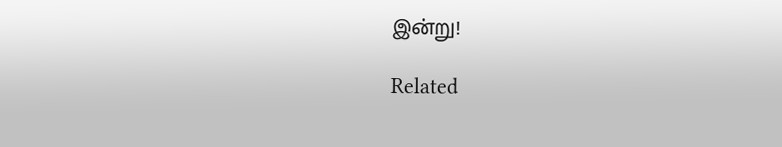இன்று!

Related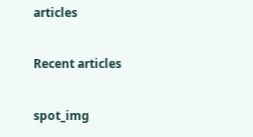articles

Recent articles

spot_img